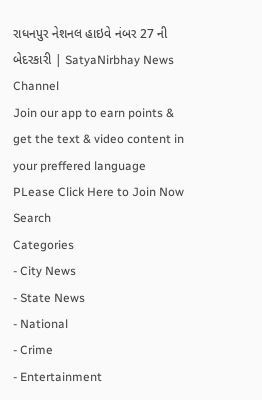રાધનપુર નેશનલ હાઇવે નંબર 27 ની બેદરકારી | SatyaNirbhay News Channel
Join our app to earn points & get the text & video content in your preffered language
PLease Click Here to Join Now
Search
Categories
- City News
- State News
- National
- Crime
- Entertainment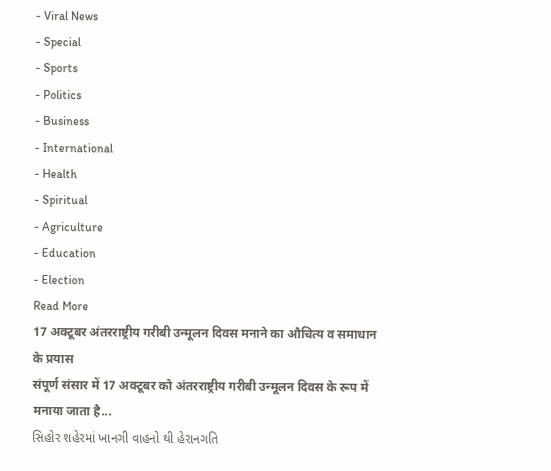- Viral News
- Special
- Sports
- Politics
- Business
- International
- Health
- Spiritual
- Agriculture
- Education
- Election
Read More
17 अक्टूबर अंतरराष्ट्रीय गरीबी उन्मूलन दिवस मनाने का औचित्य व समाधान के प्रयास
संपूर्ण संसार में 17 अक्टूबर को अंतरराष्ट्रीय गरीबी उन्मूलन दिवस के रूप में मनाया जाता है...
સિહોર શહેરમાં ખાનગી વાહનો થી હેરાનગતિ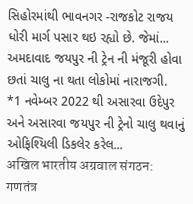સિહોરમાંથી ભાવનગર -રાજકોટ રાજય ધોરી માર્ગ પસાર થઇ રહ્યો છે. જેમાં...
અમદાવાદ જયપુર ની ટ્રેન ની મંજૂરી હોવા છતાં ચાલુ ના થતા લોકોમાં નારાજગી.
*1 નવેમ્બર 2022 થી અસારવા ઉદેપુર અને અસારવા જયપુર ની ટ્રેનો ચાલુ થવાનું ઓફિશ્યિલી ડિકલેર કરેલ...
अखिल भारतीय अग्रवाल संगठन: गणतंत्र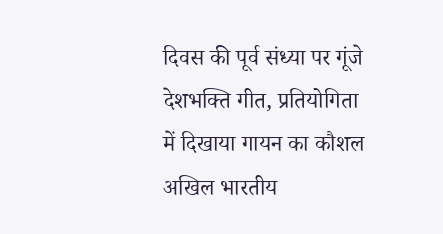दिवस की पूर्व संध्या पर गूंजे देशभक्ति गीत, प्रतियोगिता में दिखाया गायन का कौशल
अखिल भारतीय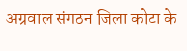अग्रवाल संगठन जिला कोटा के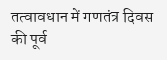तत्वावधान में गणतंत्र दिवस की पूर्व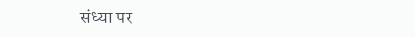संध्या पर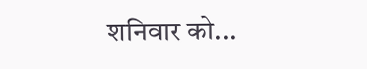शनिवार को...